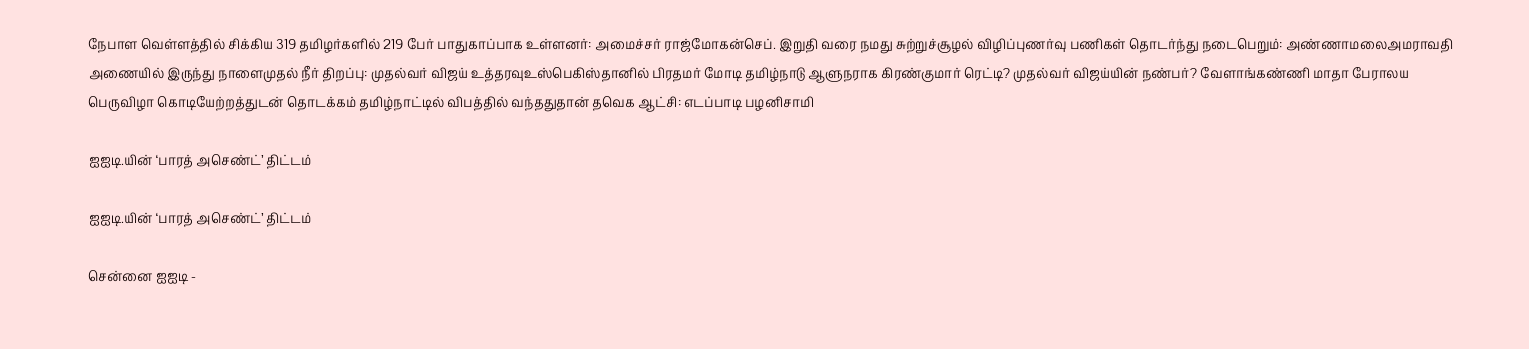நேபாள வெள்ளத்தில் சிக்கிய 319 தமிழர்களில் 219 பேர் பாதுகாப்பாக உள்ளனர்: அமைச்சர் ராஜ்மோகன்செப். இறுதி வரை நமது சுற்றுச்சூழல் விழிப்புணர்வு பணிகள் தொடர்ந்து நடைபெறும்: அண்ணாமலைஅமராவதி அணையில் இருந்து நாளைமுதல் நீர் திறப்பு: முதல்வர் விஜய் உத்தரவுஉஸ்பெகிஸ்தானில் பிரதமர் மோடி தமிழ்நாடு ஆளுநராக கிரண்குமார் ரெட்டி? முதல்வர் விஜய்யின் நண்பர்? வேளாங்கண்ணி மாதா பேராலய பெருவிழா கொடியேற்றத்துடன் தொடக்கம் தமிழ்நாட்டில் விபத்தில் வந்ததுதான் தவெக ஆட்சி: எடப்பாடி பழனிசாமி

ஐஐடி.யின் ‘பாரத் அசெண்ட்’ திட்டம்

ஐஐடி.யின் ‘பாரத் அசெண்ட்’ திட்டம்

சென்னை ஐஐடி -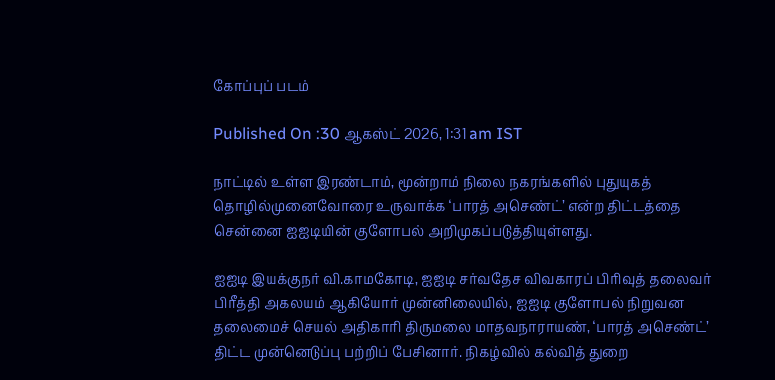கோப்புப் படம்

Published On :30 ஆகஸ்ட் 2026, 1:31 am IST

நாட்டில் உள்ள இரண்டாம், மூன்றாம் நிலை நகரங்களில் புதுயுகத் தொழில்முனைவோரை உருவாக்க ‘பாரத் அசெண்ட்’ என்ற திட்டத்தை சென்னை ஐஐடியின் குளோபல் அறிமுகப்படுத்தியுள்ளது.

ஐஐடி இயக்குநர் வி.காமகோடி, ஐஐடி சர்வதேச விவகாரப் பிரிவுத் தலைவர் பிரீத்தி அகலயம் ஆகியோர் முன்னிலையில், ஐஐடி குளோபல் நிறுவன தலைமைச் செயல் அதிகாரி திருமலை மாதவநாராயண், ‘பாரத் அசெண்ட்’ திட்ட முன்னெடுப்பு பற்றிப் பேசினார். நிகழ்வில் கல்வித் துறை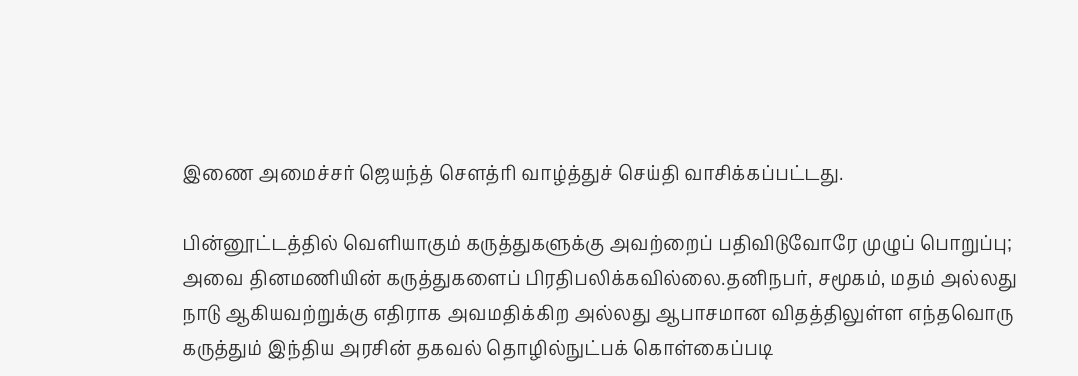இணை அமைச்சர் ஜெயந்த் சௌத்ரி வாழ்த்துச் செய்தி வாசிக்கப்பட்டது.

பின்னூட்டத்தில் வெளியாகும் கருத்துகளுக்கு அவற்றைப் பதிவிடுவோரே முழுப் பொறுப்பு; அவை தினமணியின் கருத்துகளைப் பிரதிபலிக்கவில்லை.தனிநபர், சமூகம், மதம் அல்லது நாடு ஆகியவற்றுக்கு எதிராக அவமதிக்கிற அல்லது ஆபாசமான விதத்திலுள்ள எந்தவொரு கருத்தும் இந்திய அரசின் தகவல் தொழில்நுட்பக் கொள்கைப்படி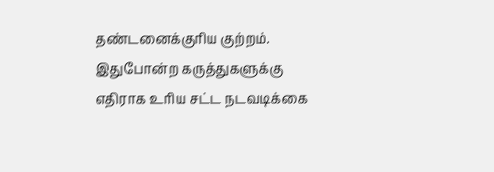தண்டனைக்குரிய குற்றம். இதுபோன்ற கருத்துகளுக்கு எதிராக உரிய சட்ட நடவடிக்கை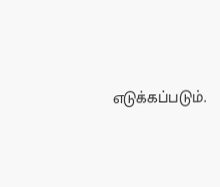எடுக்கப்படும்.